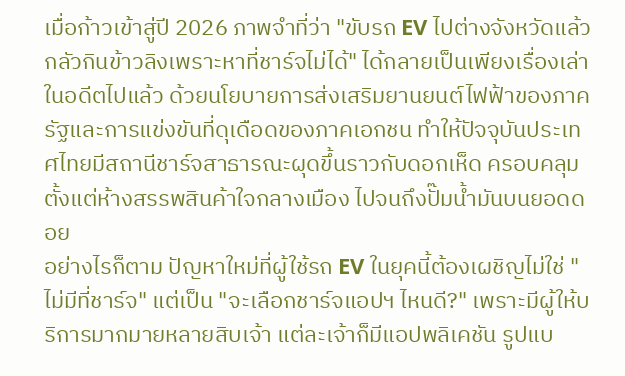เมื่อก้าวเข้าสู่ปี 2026 ภาพจำที่ว่า "ขับรถ EV ไปต่างจังหวัดแล้วกลัวกินข้าวลิงเพราะหาที่ชาร์จไม่ได้" ได้กลายเป็นเพียงเรื่องเล่าในอดีตไปแล้ว ด้วยนโยบายการส่งเสริมยานยนต์ไฟฟ้าของภาครัฐและการแข่งขันที่ดุเดือดของภาคเอกชน ทำให้ปัจจุบันประเทศไทยมีสถานีชาร์จสาธารณะผุดขึ้นราวกับดอกเห็ด ครอบคลุมตั้งแต่ห้างสรรพสินค้าใจกลางเมือง ไปจนถึงปั๊มน้ำมันบนยอดดอย
อย่างไรก็ตาม ปัญหาใหม่ที่ผู้ใช้รถ EV ในยุคนี้ต้องเผชิญไม่ใช่ "ไม่มีที่ชาร์จ" แต่เป็น "จะเลือกชาร์จแอปฯ ไหนดี?" เพราะมีผู้ให้บริการมากมายหลายสิบเจ้า แต่ละเจ้าก็มีแอปพลิเคชัน รูปแบ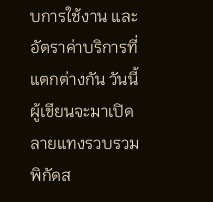บการใช้งาน และอัตราค่าบริการที่แตกต่างกัน วันนี้ผู้เขียนจะมาเปิดลายแทงรวบรวมพิกัดส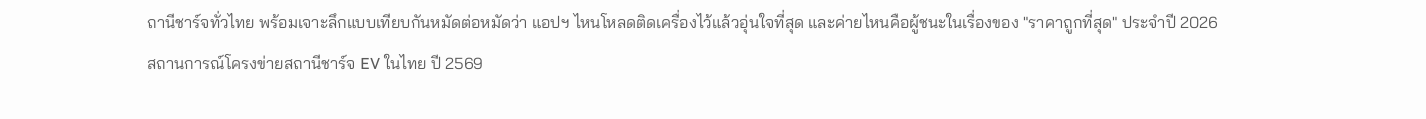ถานีชาร์จทั่วไทย พร้อมเจาะลึกแบบเทียบกันหมัดต่อหมัดว่า แอปฯ ไหนโหลดติดเครื่องไว้แล้วอุ่นใจที่สุด และค่ายไหนคือผู้ชนะในเรื่องของ "ราคาถูกที่สุด" ประจำปี 2026
สถานการณ์โครงข่ายสถานีชาร์จ EV ในไทย ปี 2569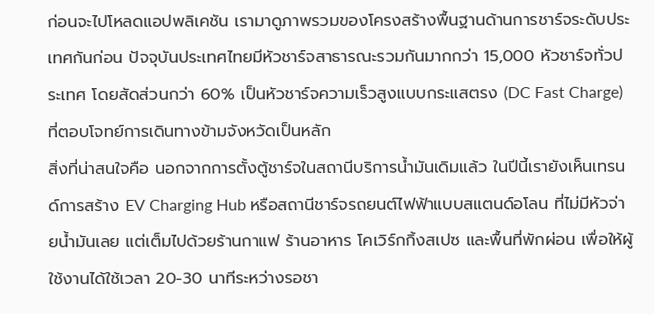ก่อนจะไปโหลดแอปพลิเคชัน เรามาดูภาพรวมของโครงสร้างพื้นฐานด้านการชาร์จระดับประเทศกันก่อน ปัจจุบันประเทศไทยมีหัวชาร์จสาธารณะรวมกันมากกว่า 15,000 หัวชาร์จทั่วประเทศ โดยสัดส่วนกว่า 60% เป็นหัวชาร์จความเร็วสูงแบบกระแสตรง (DC Fast Charge) ที่ตอบโจทย์การเดินทางข้ามจังหวัดเป็นหลัก
สิ่งที่น่าสนใจคือ นอกจากการตั้งตู้ชาร์จในสถานีบริการน้ำมันเดิมแล้ว ในปีนี้เรายังเห็นเทรนด์การสร้าง EV Charging Hub หรือสถานีชาร์จรถยนต์ไฟฟ้าแบบสแตนด์อโลน ที่ไม่มีหัวจ่ายน้ำมันเลย แต่เต็มไปด้วยร้านกาแฟ ร้านอาหาร โคเวิร์กกิ้งสเปซ และพื้นที่พักผ่อน เพื่อให้ผู้ใช้งานได้ใช้เวลา 20-30 นาทีระหว่างรอชา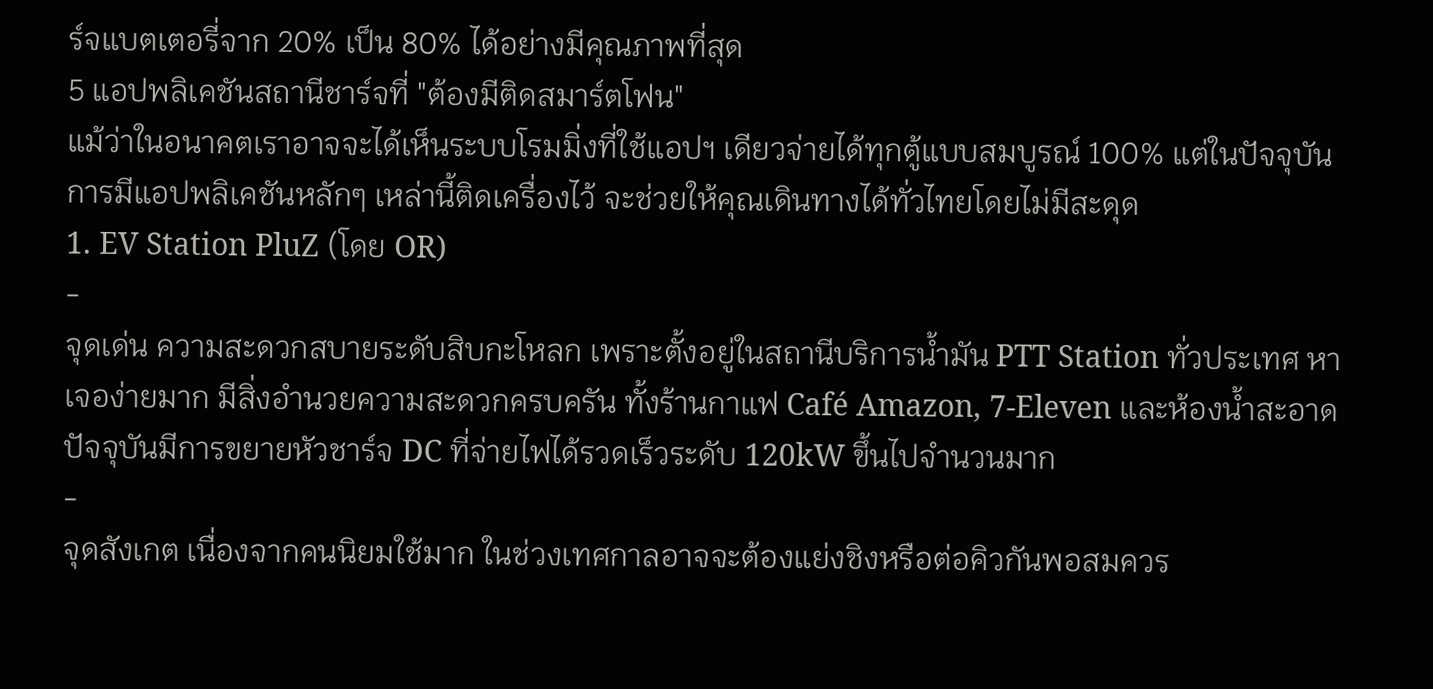ร์จแบตเตอรี่จาก 20% เป็น 80% ได้อย่างมีคุณภาพที่สุด
5 แอปพลิเคชันสถานีชาร์จที่ "ต้องมีติดสมาร์ตโฟน"
แม้ว่าในอนาคตเราอาจจะได้เห็นระบบโรมมิ่งที่ใช้แอปฯ เดียวจ่ายได้ทุกตู้แบบสมบูรณ์ 100% แต่ในปัจจุบัน การมีแอปพลิเคชันหลักๆ เหล่านี้ติดเครื่องไว้ จะช่วยให้คุณเดินทางได้ทั่วไทยโดยไม่มีสะดุด
1. EV Station PluZ (โดย OR)
-
จุดเด่น ความสะดวกสบายระดับสิบกะโหลก เพราะตั้งอยู่ในสถานีบริการน้ำมัน PTT Station ทั่วประเทศ หาเจอง่ายมาก มีสิ่งอำนวยความสะดวกครบครัน ทั้งร้านกาแฟ Café Amazon, 7-Eleven และห้องน้ำสะอาด ปัจจุบันมีการขยายหัวชาร์จ DC ที่จ่ายไฟได้รวดเร็วระดับ 120kW ขึ้นไปจำนวนมาก
-
จุดสังเกต เนื่องจากคนนิยมใช้มาก ในช่วงเทศกาลอาจจะต้องแย่งชิงหรือต่อคิวกันพอสมควร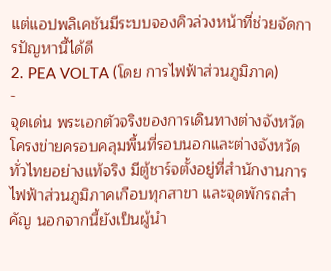แต่แอปพลิเคชันมีระบบจองคิวล่วงหน้าที่ช่วยจัดการปัญหานี้ได้ดี
2. PEA VOLTA (โดย การไฟฟ้าส่วนภูมิภาค)
-
จุดเด่น พระเอกตัวจริงของการเดินทางต่างจังหวัด โครงข่ายครอบคลุมพื้นที่รอบนอกและต่างจังหวัดทั่วไทยอย่างแท้จริง มีตู้ชาร์จตั้งอยู่ที่สำนักงานการไฟฟ้าส่วนภูมิภาคเกือบทุกสาขา และจุดพักรถสำคัญ นอกจากนี้ยังเป็นผู้นำ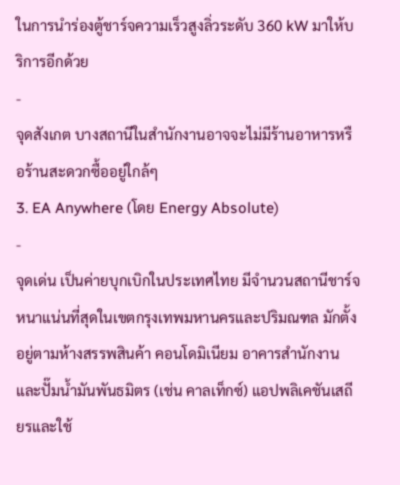ในการนำร่องตู้ชาร์จความเร็วสูงลิ่วระดับ 360 kW มาให้บริการอีกด้วย
-
จุดสังเกต บางสถานีในสำนักงานอาจจะไม่มีร้านอาหารหรือร้านสะดวกซื้ออยู่ใกล้ๆ
3. EA Anywhere (โดย Energy Absolute)
-
จุดเด่น เป็นค่ายบุกเบิกในประเทศไทย มีจำนวนสถานีชาร์จหนาแน่นที่สุดในเขตกรุงเทพมหานครและปริมณฑล มักตั้งอยู่ตามห้างสรรพสินค้า คอนโดมิเนียม อาคารสำนักงาน และปั๊มน้ำมันพันธมิตร (เช่น คาลเท็กซ์) แอปพลิเคชันเสถียรและใช้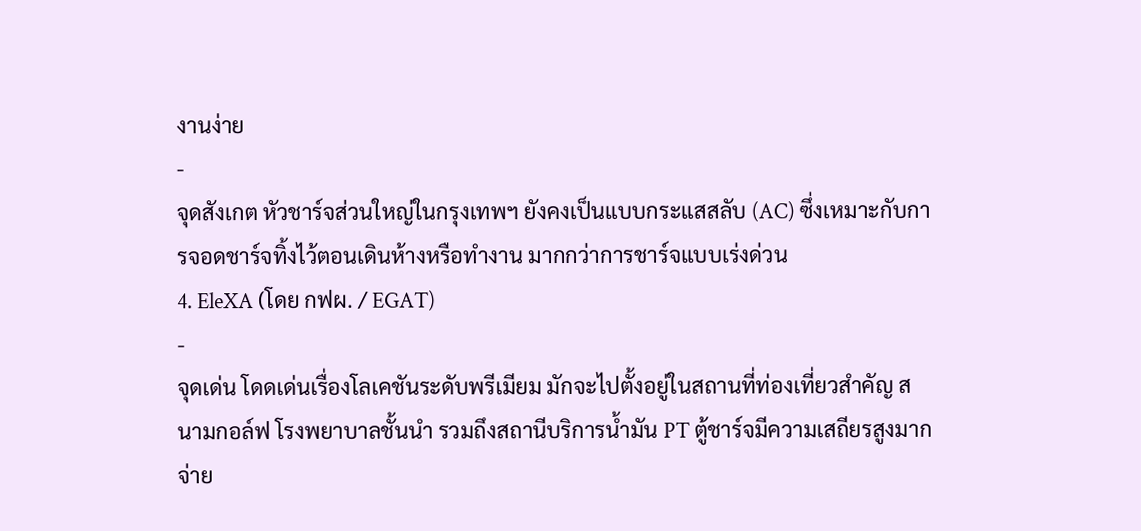งานง่าย
-
จุดสังเกต หัวชาร์จส่วนใหญ่ในกรุงเทพฯ ยังคงเป็นแบบกระแสสลับ (AC) ซึ่งเหมาะกับการจอดชาร์จทิ้งไว้ตอนเดินห้างหรือทำงาน มากกว่าการชาร์จแบบเร่งด่วน
4. EleXA (โดย กฟผ. / EGAT)
-
จุดเด่น โดดเด่นเรื่องโลเคชันระดับพรีเมียม มักจะไปตั้งอยู่ในสถานที่ท่องเที่ยวสำคัญ สนามกอล์ฟ โรงพยาบาลชั้นนำ รวมถึงสถานีบริการน้ำมัน PT ตู้ชาร์จมีความเสถียรสูงมาก จ่าย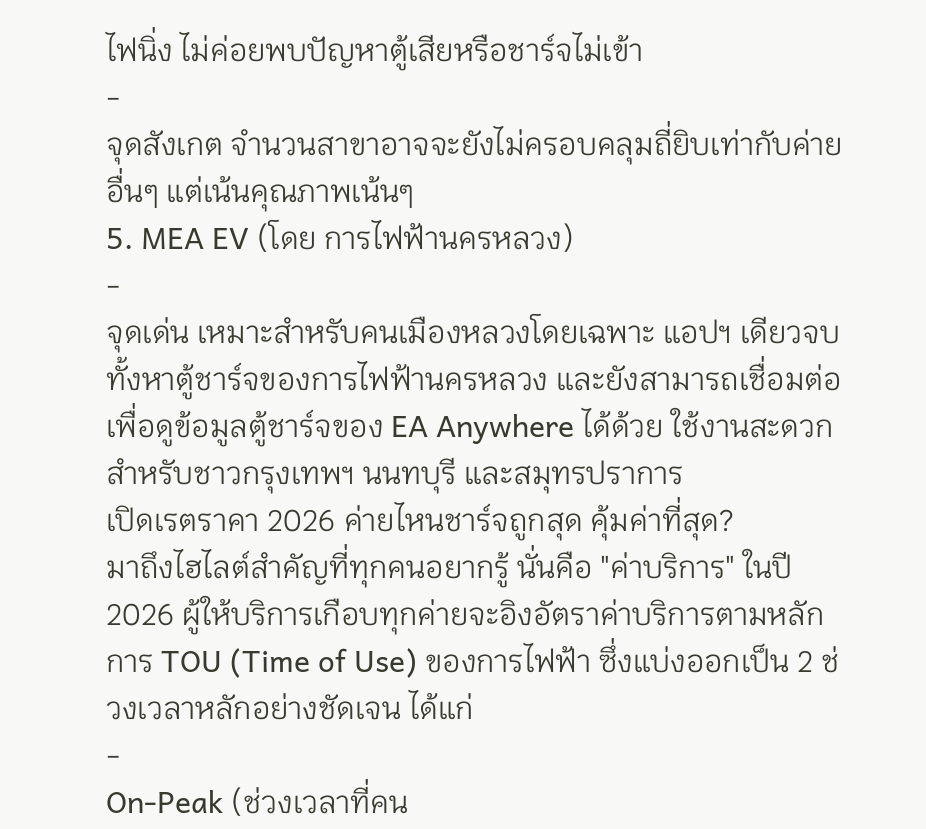ไฟนิ่ง ไม่ค่อยพบปัญหาตู้เสียหรือชาร์จไม่เข้า
-
จุดสังเกต จำนวนสาขาอาจจะยังไม่ครอบคลุมถี่ยิบเท่ากับค่ายอื่นๆ แต่เน้นคุณภาพเน้นๆ
5. MEA EV (โดย การไฟฟ้านครหลวง)
-
จุดเด่น เหมาะสำหรับคนเมืองหลวงโดยเฉพาะ แอปฯ เดียวจบทั้งหาตู้ชาร์จของการไฟฟ้านครหลวง และยังสามารถเชื่อมต่อเพื่อดูข้อมูลตู้ชาร์จของ EA Anywhere ได้ด้วย ใช้งานสะดวกสำหรับชาวกรุงเทพฯ นนทบุรี และสมุทรปราการ
เปิดเรตราคา 2026 ค่ายไหนชาร์จถูกสุด คุ้มค่าที่สุด?
มาถึงไฮไลต์สำคัญที่ทุกคนอยากรู้ นั่นคือ "ค่าบริการ" ในปี 2026 ผู้ให้บริการเกือบทุกค่ายจะอิงอัตราค่าบริการตามหลักการ TOU (Time of Use) ของการไฟฟ้า ซึ่งแบ่งออกเป็น 2 ช่วงเวลาหลักอย่างชัดเจน ได้แก่
-
On-Peak (ช่วงเวลาที่คน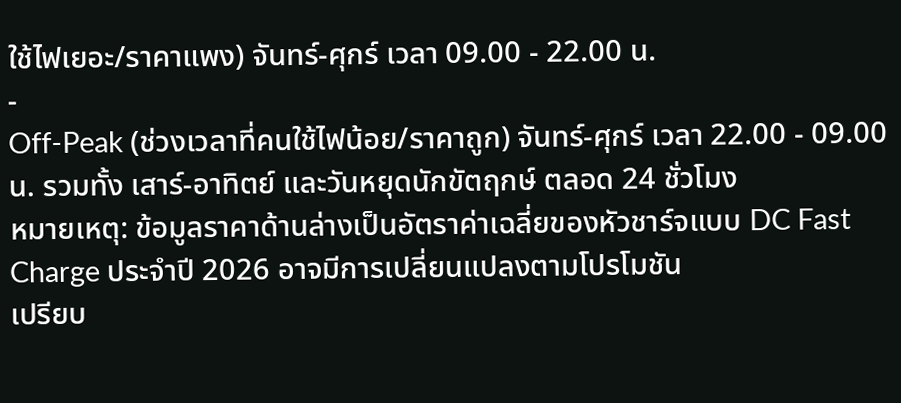ใช้ไฟเยอะ/ราคาแพง) จันทร์-ศุกร์ เวลา 09.00 - 22.00 น.
-
Off-Peak (ช่วงเวลาที่คนใช้ไฟน้อย/ราคาถูก) จันทร์-ศุกร์ เวลา 22.00 - 09.00 น. รวมทั้ง เสาร์-อาทิตย์ และวันหยุดนักขัตฤกษ์ ตลอด 24 ชั่วโมง
หมายเหตุ: ข้อมูลราคาด้านล่างเป็นอัตราค่าเฉลี่ยของหัวชาร์จแบบ DC Fast Charge ประจำปี 2026 อาจมีการเปลี่ยนแปลงตามโปรโมชัน
เปรียบ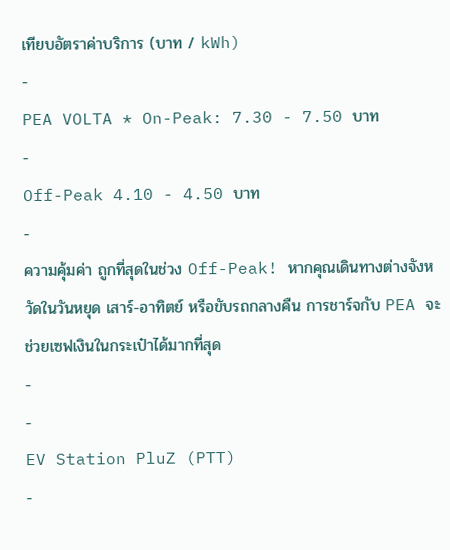เทียบอัตราค่าบริการ (บาท / kWh)
-
PEA VOLTA * On-Peak: 7.30 - 7.50 บาท
-
Off-Peak 4.10 - 4.50 บาท
-
ความคุ้มค่า ถูกที่สุดในช่วง Off-Peak! หากคุณเดินทางต่างจังหวัดในวันหยุด เสาร์-อาทิตย์ หรือขับรถกลางคืน การชาร์จกับ PEA จะช่วยเซฟเงินในกระเป๋าได้มากที่สุด
-
-
EV Station PluZ (PTT)
-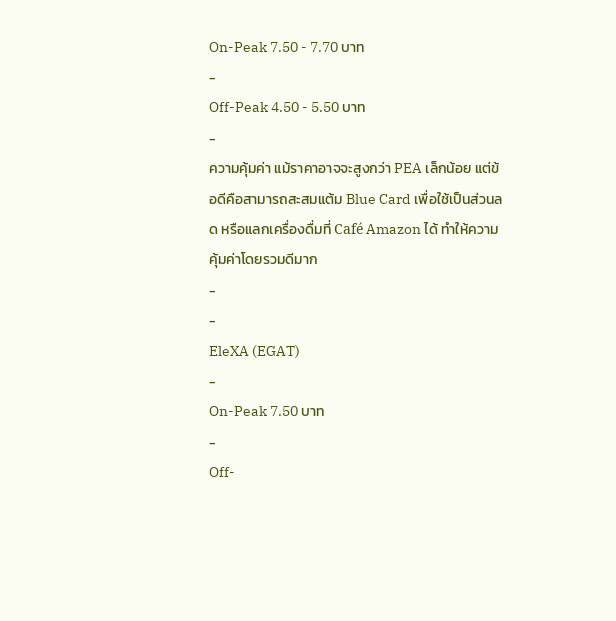On-Peak 7.50 - 7.70 บาท
-
Off-Peak 4.50 - 5.50 บาท
-
ความคุ้มค่า แม้ราคาอาจจะสูงกว่า PEA เล็กน้อย แต่ข้อดีคือสามารถสะสมแต้ม Blue Card เพื่อใช้เป็นส่วนลด หรือแลกเครื่องดื่มที่ Café Amazon ได้ ทำให้ความคุ้มค่าโดยรวมดีมาก
-
-
EleXA (EGAT)
-
On-Peak 7.50 บาท
-
Off-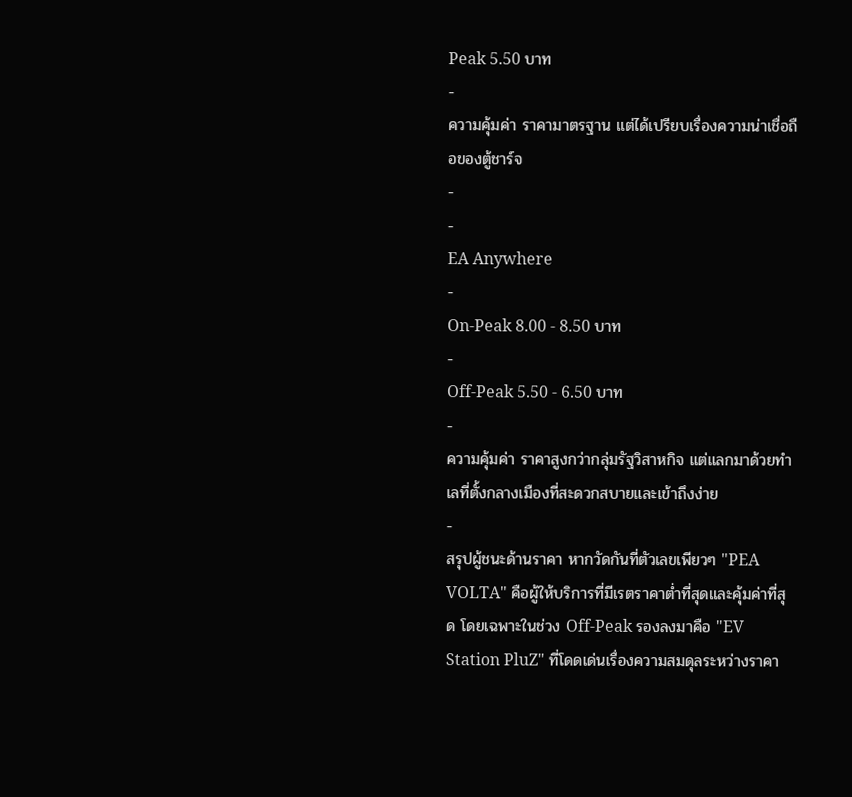Peak 5.50 บาท
-
ความคุ้มค่า ราคามาตรฐาน แต่ได้เปรียบเรื่องความน่าเชื่อถือของตู้ชาร์จ
-
-
EA Anywhere
-
On-Peak 8.00 - 8.50 บาท
-
Off-Peak 5.50 - 6.50 บาท
-
ความคุ้มค่า ราคาสูงกว่ากลุ่มรัฐวิสาหกิจ แต่แลกมาด้วยทำเลที่ตั้งกลางเมืองที่สะดวกสบายและเข้าถึงง่าย
-
สรุปผู้ชนะด้านราคา หากวัดกันที่ตัวเลขเพียวๆ "PEA VOLTA" คือผู้ให้บริการที่มีเรตราคาต่ำที่สุดและคุ้มค่าที่สุด โดยเฉพาะในช่วง Off-Peak รองลงมาคือ "EV Station PluZ" ที่โดดเด่นเรื่องความสมดุลระหว่างราคา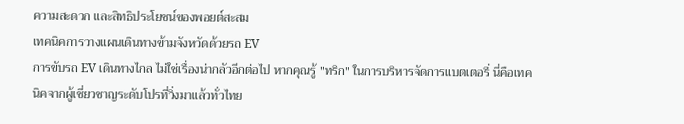ความสะดวก และสิทธิประโยชน์ของพอยต์สะสม
เทคนิคการวางแผนเดินทางข้ามจังหวัดด้วยรถ EV
การขับรถ EV เดินทางไกล ไม่ใช่เรื่องน่ากลัวอีกต่อไป หากคุณรู้ "ทริก" ในการบริหารจัดการแบตเตอรี่ นี่คือเทคนิคจากผู้เชี่ยวชาญระดับโปรที่วิ่งมาแล้วทั่วไทย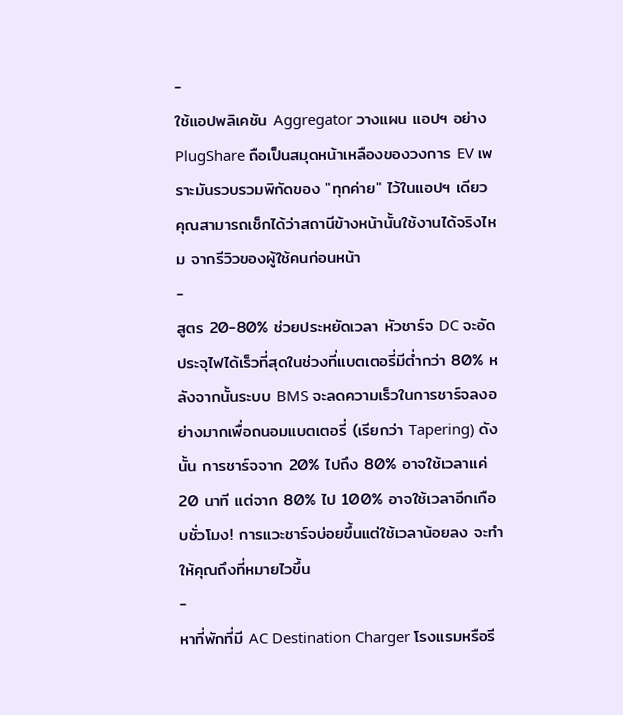-
ใช้แอปพลิเคชัน Aggregator วางแผน แอปฯ อย่าง PlugShare ถือเป็นสมุดหน้าเหลืองของวงการ EV เพราะมันรวบรวมพิกัดของ "ทุกค่าย" ไว้ในแอปฯ เดียว คุณสามารถเช็กได้ว่าสถานีข้างหน้านั้นใช้งานได้จริงไหม จากรีวิวของผู้ใช้คนก่อนหน้า
-
สูตร 20-80% ช่วยประหยัดเวลา หัวชาร์จ DC จะอัดประจุไฟได้เร็วที่สุดในช่วงที่แบตเตอรี่มีต่ำกว่า 80% หลังจากนั้นระบบ BMS จะลดความเร็วในการชาร์จลงอย่างมากเพื่อถนอมแบตเตอรี่ (เรียกว่า Tapering) ดังนั้น การชาร์จจาก 20% ไปถึง 80% อาจใช้เวลาแค่ 20 นาที แต่จาก 80% ไป 100% อาจใช้เวลาอีกเกือบชั่วโมง! การแวะชาร์จบ่อยขึ้นแต่ใช้เวลาน้อยลง จะทำให้คุณถึงที่หมายไวขึ้น
-
หาที่พักที่มี AC Destination Charger โรงแรมหรือรี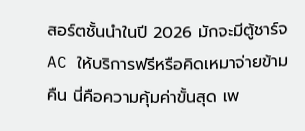สอร์ตชั้นนำในปี 2026 มักจะมีตู้ชาร์จ AC ให้บริการฟรีหรือคิดเหมาจ่ายข้ามคืน นี่คือความคุ้มค่าขั้นสุด เพ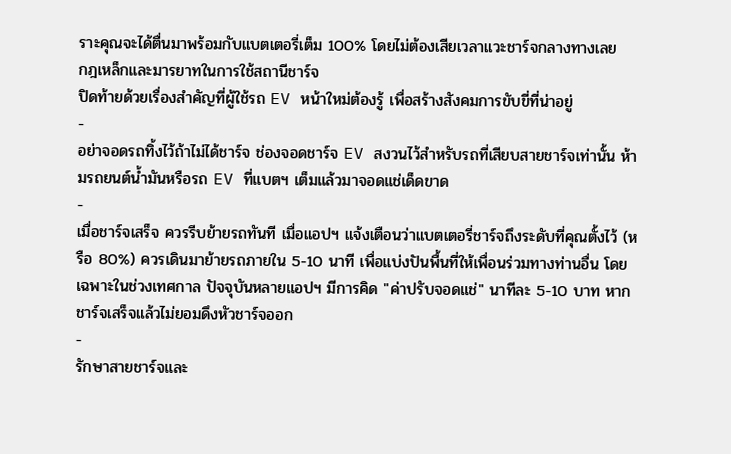ราะคุณจะได้ตื่นมาพร้อมกับแบตเตอรี่เต็ม 100% โดยไม่ต้องเสียเวลาแวะชาร์จกลางทางเลย
กฎเหล็กและมารยาทในการใช้สถานีชาร์จ
ปิดท้ายด้วยเรื่องสำคัญที่ผู้ใช้รถ EV หน้าใหม่ต้องรู้ เพื่อสร้างสังคมการขับขี่ที่น่าอยู่
-
อย่าจอดรถทิ้งไว้ถ้าไม่ได้ชาร์จ ช่องจอดชาร์จ EV สงวนไว้สำหรับรถที่เสียบสายชาร์จเท่านั้น ห้ามรถยนต์น้ำมันหรือรถ EV ที่แบตฯ เต็มแล้วมาจอดแช่เด็ดขาด
-
เมื่อชาร์จเสร็จ ควรรีบย้ายรถทันที เมื่อแอปฯ แจ้งเตือนว่าแบตเตอรี่ชาร์จถึงระดับที่คุณตั้งไว้ (หรือ 80%) ควรเดินมาย้ายรถภายใน 5-10 นาที เพื่อแบ่งปันพื้นที่ให้เพื่อนร่วมทางท่านอื่น โดยเฉพาะในช่วงเทศกาล ปัจจุบันหลายแอปฯ มีการคิด "ค่าปรับจอดแช่" นาทีละ 5-10 บาท หากชาร์จเสร็จแล้วไม่ยอมดึงหัวชาร์จออก
-
รักษาสายชาร์จและ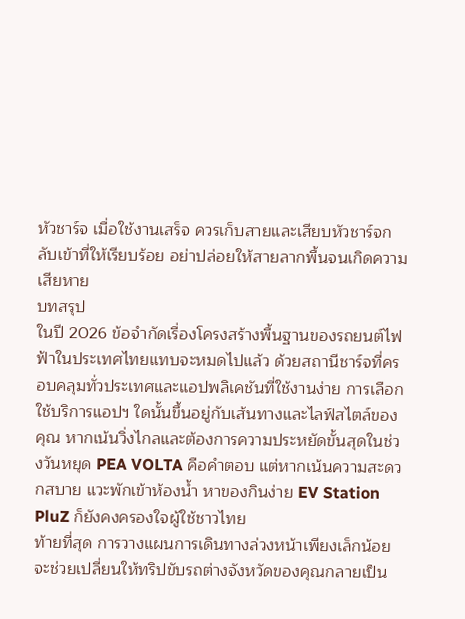หัวชาร์จ เมื่อใช้งานเสร็จ ควรเก็บสายและเสียบหัวชาร์จกลับเข้าที่ให้เรียบร้อย อย่าปล่อยให้สายลากพื้นจนเกิดความเสียหาย
บทสรุป
ในปี 2026 ข้อจำกัดเรื่องโครงสร้างพื้นฐานของรถยนต์ไฟฟ้าในประเทศไทยแทบจะหมดไปแล้ว ด้วยสถานีชาร์จที่ครอบคลุมทั่วประเทศและแอปพลิเคชันที่ใช้งานง่าย การเลือกใช้บริการแอปฯ ใดนั้นขึ้นอยู่กับเส้นทางและไลฟ์สไตล์ของคุณ หากเน้นวิ่งไกลและต้องการความประหยัดขั้นสุดในช่วงวันหยุด PEA VOLTA คือคำตอบ แต่หากเน้นความสะดวกสบาย แวะพักเข้าห้องน้ำ หาของกินง่าย EV Station PluZ ก็ยังคงครองใจผู้ใช้ชาวไทย
ท้ายที่สุด การวางแผนการเดินทางล่วงหน้าเพียงเล็กน้อย จะช่วยเปลี่ยนให้ทริปขับรถต่างจังหวัดของคุณกลายเป็น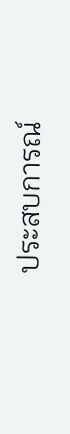ประสบการณ์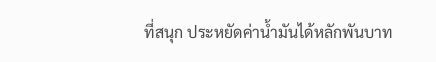ที่สนุก ประหยัดค่าน้ำมันได้หลักพันบาท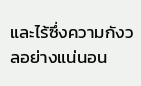และไร้ซึ่งความกังวลอย่างแน่นอน